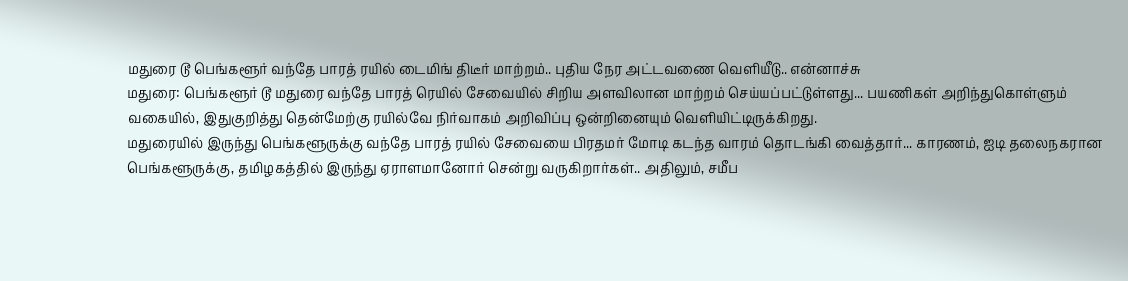மதுரை டூ பெங்களூர் வந்தே பாரத் ரயில் டைமிங் திடீர் மாற்றம்.. புதிய நேர அட்டவணை வெளியீடு.. என்னாச்சு
மதுரை: பெங்களூர் டூ மதுரை வந்தே பாரத் ரெயில் சேவையில் சிறிய அளவிலான மாற்றம் செய்யப்பட்டுள்ளது... பயணிகள் அறிந்துகொள்ளும் வகையில், இதுகுறித்து தென்மேற்கு ரயில்வே நிர்வாகம் அறிவிப்பு ஒன்றினையும் வெளியிட்டிருக்கிறது.
மதுரையில் இருந்து பெங்களூருக்கு வந்தே பாரத் ரயில் சேவையை பிரதமர் மோடி கடந்த வாரம் தொடங்கி வைத்தார்... காரணம், ஐடி தலைநகரான பெங்களூருக்கு, தமிழகத்தில் இருந்து ஏராளமானோர் சென்று வருகிறார்கள்.. அதிலும், சமீப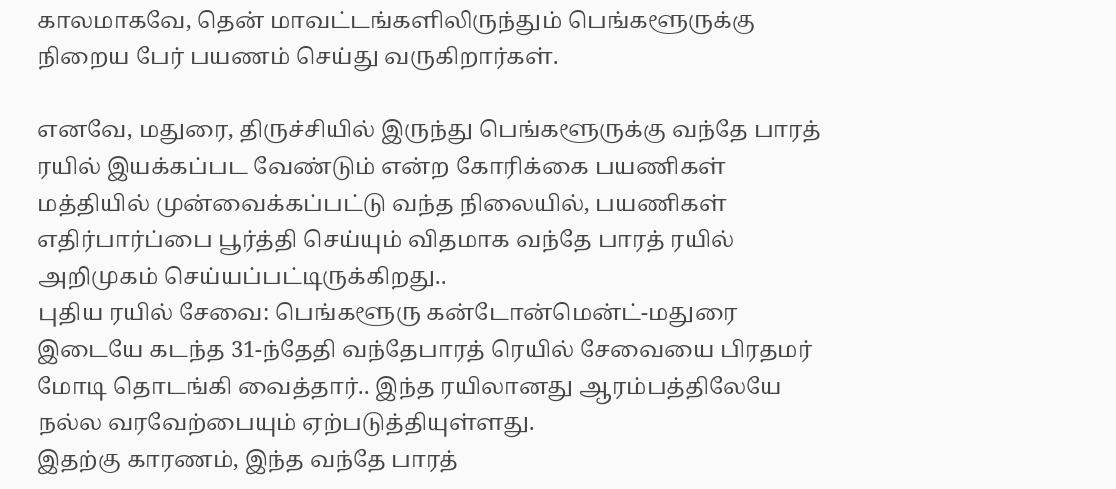காலமாகவே, தென் மாவட்டங்களிலிருந்தும் பெங்களூருக்கு நிறைய பேர் பயணம் செய்து வருகிறார்கள்.

எனவே, மதுரை, திருச்சியில் இருந்து பெங்களூருக்கு வந்தே பாரத் ரயில் இயக்கப்பட வேண்டும் என்ற கோரிக்கை பயணிகள் மத்தியில் முன்வைக்கப்பட்டு வந்த நிலையில், பயணிகள் எதிர்பார்ப்பை பூர்த்தி செய்யும் விதமாக வந்தே பாரத் ரயில் அறிமுகம் செய்யப்பட்டிருக்கிறது..
புதிய ரயில் சேவை: பெங்களூரு கன்டோன்மென்ட்-மதுரை இடையே கடந்த 31-ந்தேதி வந்தேபாரத் ரெயில் சேவையை பிரதமர் மோடி தொடங்கி வைத்தார்.. இந்த ரயிலானது ஆரம்பத்திலேயே நல்ல வரவேற்பையும் ஏற்படுத்தியுள்ளது.
இதற்கு காரணம், இந்த வந்தே பாரத்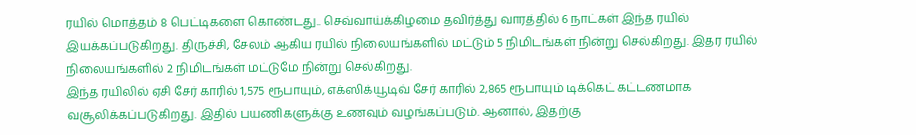ரயில் மொத்தம் 8 பெட்டிகளை கொண்டது.. செவ்வாய்க்கிழமை தவிர்த்து வாரத்தில் 6 நாட்கள் இந்த ரயில் இயக்கப்படுகிறது. திருச்சி, சேலம் ஆகிய ரயில் நிலையங்களில் மட்டும் 5 நிமிடங்கள் நின்று செல்கிறது. இதர ரயில் நிலையங்களில் 2 நிமிடங்கள் மட்டுமே நின்று செல்கிறது.
இந்த ரயிலில் ஏசி சேர் காரில் 1,575 ரூபாயும், எக்ஸிக்யூடிவ் சேர் காரில் 2,865 ரூபாயும் டிக்கெட் கட்டணமாக வசூலிக்கப்படுகிறது. இதில் பயணிகளுக்கு உணவும் வழங்கப்படும். ஆனால், இதற்கு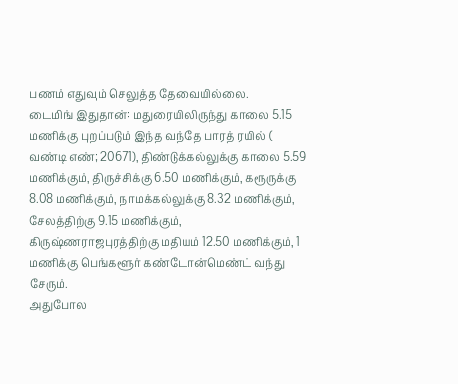பணம் எதுவும் செலுத்த தேவையில்லை.
டைமிங் இதுதான்: மதுரையிலிருந்து காலை 5.15 மணிக்கு புறப்படும் இந்த வந்தே பாரத் ரயில் ( வண்டி எண்; 20671), திண்டுக்கல்லுக்கு காலை 5.59 மணிக்கும், திருச்சிக்கு 6.50 மணிக்கும், கரூருக்கு 8.08 மணிக்கும், நாமக்கல்லுக்கு 8.32 மணிக்கும், சேலத்திற்கு 9.15 மணிக்கும், கிருஷ்ணராஜபுரத்திற்கு மதியம் 12.50 மணிக்கும், 1 மணிக்கு பெங்களூர் கண்டோன்மெண்ட் வந்து சேரும்.
அதுபோல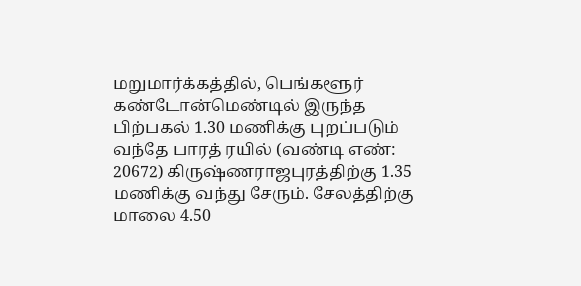மறுமார்க்கத்தில், பெங்களூர் கண்டோன்மெண்டில் இருந்த பிற்பகல் 1.30 மணிக்கு புறப்படும் வந்தே பாரத் ரயில் (வண்டி எண்: 20672) கிருஷ்ணராஜபுரத்திற்கு 1.35 மணிக்கு வந்து சேரும். சேலத்திற்கு மாலை 4.50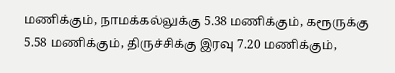மணிக்கும், நாமக்கல்லுக்கு 5.38 மணிக்கும், கரூருக்கு 5.58 மணிக்கும், திருச்சிக்கு இரவு 7.20 மணிக்கும்,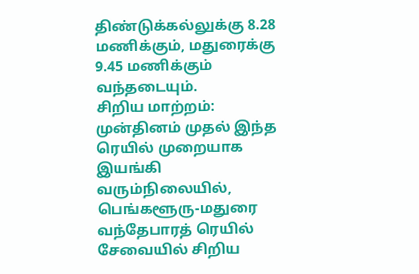திண்டுக்கல்லுக்கு 8.28 மணிக்கும், மதுரைக்கு 9.45 மணிக்கும் வந்தடையும்.
சிறிய மாற்றம்: முன்தினம் முதல் இந்த ரெயில் முறையாக இயங்கி வரும்நிலையில், பெங்களூரு-மதுரை வந்தேபாரத் ரெயில் சேவையில் சிறிய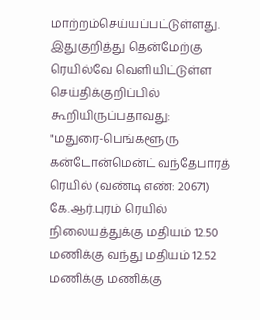மாற்றம்செய்யப்பட்டுள்ளது. இதுகுறித்து தென்மேற்கு ரெயில்வே வெளியிட்டுள்ள செய்திக்குறிப்பில் கூறியிருப்பதாவது:
"மதுரை-பெங்களூரு கன்டோன்மென்ட் வந்தேபாரத் ரெயில் (வண்டி எண்: 20671) கே.ஆர்.புரம் ரெயில் நிலையத்துக்கு மதியம் 12.50 மணிக்கு வந்து மதியம் 12.52 மணிக்கு மணிக்கு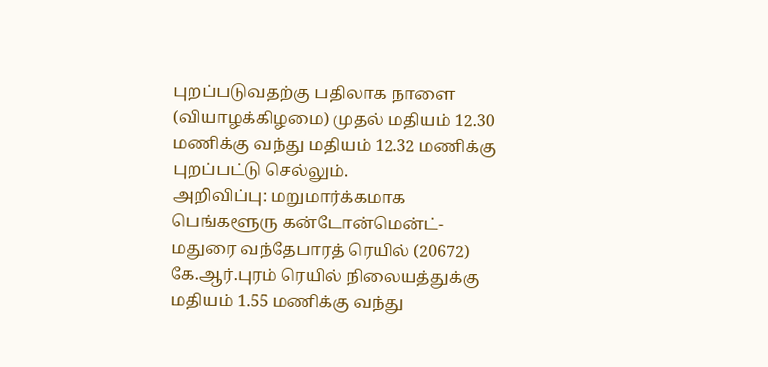புறப்படுவதற்கு பதிலாக நாளை (வியாழக்கிழமை) முதல் மதியம் 12.30 மணிக்கு வந்து மதியம் 12.32 மணிக்கு புறப்பட்டு செல்லும்.
அறிவிப்பு: மறுமார்க்கமாக பெங்களூரு கன்டோன்மென்ட்-மதுரை வந்தேபாரத் ரெயில் (20672) கே.ஆர்.புரம் ரெயில் நிலையத்துக்கு மதியம் 1.55 மணிக்கு வந்து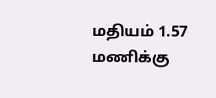மதியம் 1.57 மணிக்கு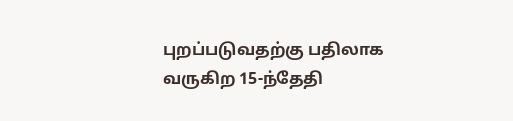புறப்படுவதற்கு பதிலாக வருகிற 15-ந்தேதி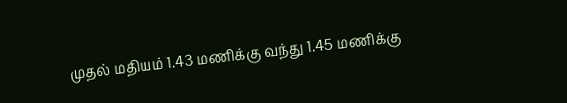முதல் மதியம் 1.43 மணிக்கு வந்து 1.45 மணிக்கு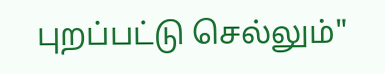புறப்பட்டு செல்லும்"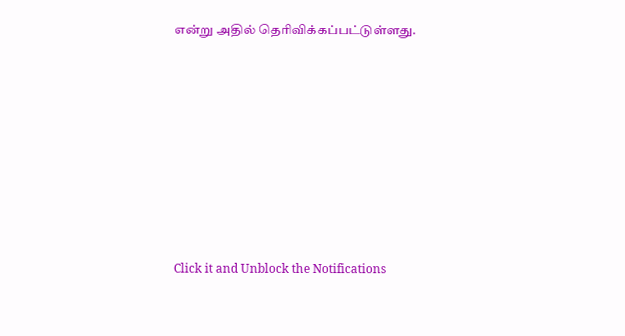என்று அதில் தெரிவிக்கப்பட்டுள்ளது.












Click it and Unblock the Notifications